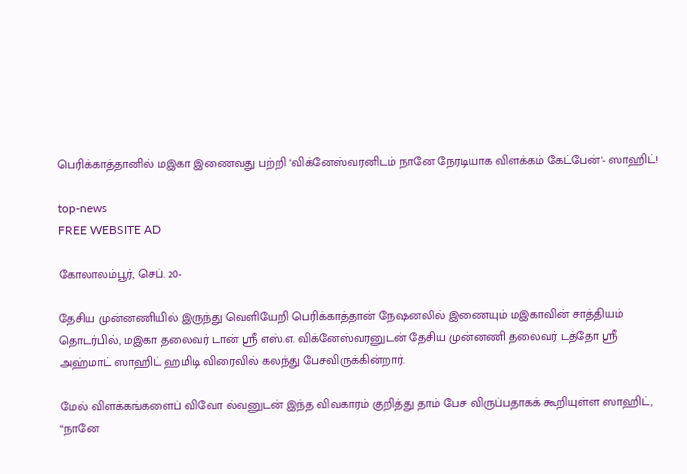பெரிக்காத்தானில் மஇகா இணைவது பற்றி ‘விக்னேஸ்வரனிடம் நானே நேரடியாக விளக்கம் கேட்பேன்'- ஸாஹிட்!

top-news
FREE WEBSITE AD

கோலாலம்பூர், செப். 20-

தேசிய முன்னணியில் இருந்து வெளியேறி பெரிக்காத்தான் நேஷனலில் இணையும் மஇகாவின் சாத்தியம் தொடர்பில், மஇகா தலைவர் டான் ஸ்ரீ எஸ்.எ. விக்னேஸ்வரனுடன் தேசிய முன்னணி தலைவர் டத்தோ ஸ்ரீ அஹ்மாட் ஸாஹிட் ஹமிடி விரைவில் கலந்து பேசவிருக்கின்றார்.

மேல் விளக்கங்களைப் விவோ ல்வனுடன் இந்த விவகாரம் குறித்து தாம் பேச விருப்பதாகக் கூறியுள்ள ஸாஹிட், “நானே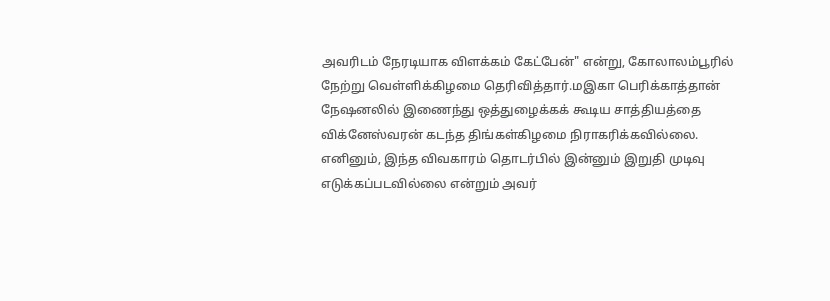அவரிடம் நேரடியாக விளக்கம் கேட்பேன்" என்று, கோலாலம்பூரில் நேற்று வெள்ளிக்கிழமை தெரிவித்தார்.மஇகா பெரிக்காத்தான் நேஷனலில் இணைந்து ஒத்துழைக்கக் கூடிய சாத்தியத்தை விக்னேஸ்வரன் கடந்த திங்கள்கிழமை நிராகரிக்கவில்லை. எனினும், இந்த விவகாரம் தொடர்பில் இன்னும் இறுதி முடிவு
எடுக்கப்படவில்லை என்றும் அவர்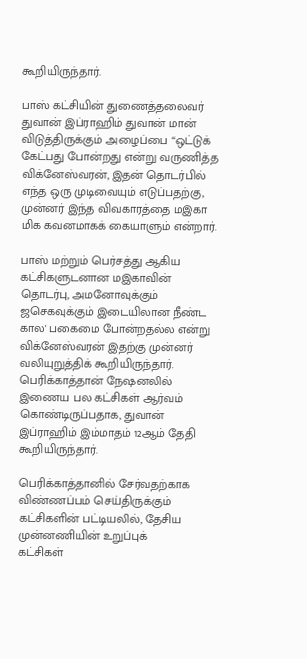கூறியிருந்தார்.

பாஸ் கட்சியின் துணைத்தலைவர் துவான் இப்ராஹிம் துவான் மான் விடுத்திருக்கும் அழைப்பை “ஒட்டுக் கேட்பது போன்றது என்று வருணித்த விக்னேஸ்வரன், இதன் தொடர்பில் எந்த ஒரு முடிவையும் எடுப்பதற்கு, முன்னர் இந்த விவகாரத்தை மஇகா மிக கவனமாகக் கையாளும் என்றார்.

பாஸ் மற்றும் பெர்சத்து ஆகிய கட்சிகளுடனான மஇகாவின் தொடர்பு, அமனோவுக்கும் ஜசெகவுக்கும் இடையிலான நீண்ட கால' பகைமை போன்றதல்ல என்று விக்னேஸ்வரன் இதற்கு முன்னர் வலியுறுத்திக் கூறியிருந்தார். பெரிக்காத்தான் நேஷனலில் இணைய பல கட்சிகள் ஆர்வம் கொண்டிருப்பதாக, துவான் இப்ராஹிம் இம்மாதம் 12ஆம் தேதி கூறியிருந்தார்.

பெரிக்காத்தானில் சேர்வதற்காக விண்ணப்பம் செய்திருக்கும் கட்சிகளின் பட்டியலில், தேசிய முன்னணியின் உறுப்புக்
கட்சிகள்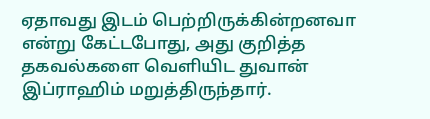ஏதாவது இடம் பெற்றிருக்கின்றனவா என்று கேட்டபோது, அது குறித்த தகவல்களை வெளியிட துவான் இப்ராஹிம் மறுத்திருந்தார்.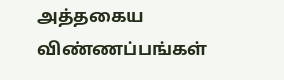அத்தகைய விண்ணப்பங்கள்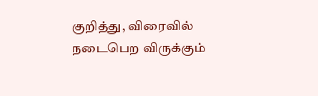குறித்து, விரைவில் நடைபெற விருக்கும்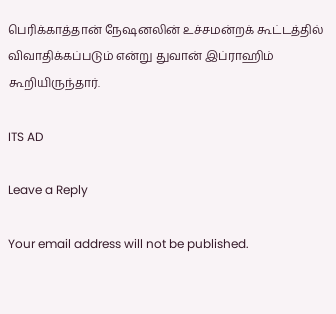பெரிக்காத்தான் நேஷனலின் உச்சமன்றக் கூட்டத்தில் விவாதிக்கப்படும் என்று துவான் இப்ராஹிம் கூறியிருந்தார்.

ITS AD

Leave a Reply

Your email address will not be published.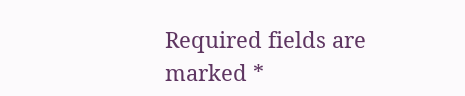Required fields are marked *